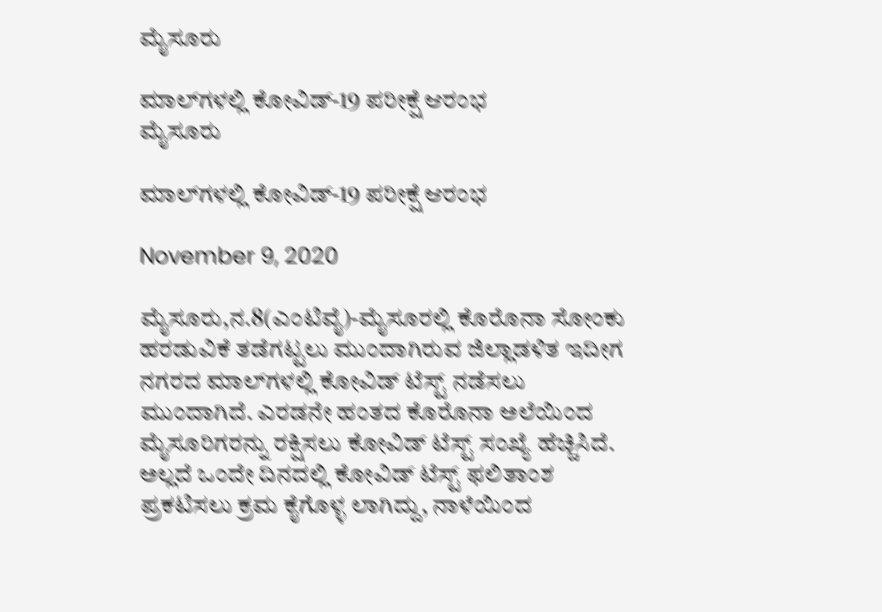ಮೈಸೂರು

ಮಾಲ್‍ಗಳಲ್ಲಿ ಕೋವಿಡ್-19 ಪರೀಕ್ಷೆ ಆರಂಭ
ಮೈಸೂರು

ಮಾಲ್‍ಗಳಲ್ಲಿ ಕೋವಿಡ್-19 ಪರೀಕ್ಷೆ ಆರಂಭ

November 9, 2020

ಮೈಸೂರು,ನ.8(ಎಂಟಿವೈ)-ಮೈಸೂರಲ್ಲಿ ಕೊರೊನಾ ಸೋಂಕು ಹರಡುವಿಕೆ ತಡೆಗಟ್ಟಲು ಮುಂದಾಗಿರುವ ಜಿಲ್ಲಾಡಳಿತ ಇದೀಗ ನಗರದ ಮಾಲ್‍ಗಳಲ್ಲಿ ಕೋವಿಡ್ ಟೆಸ್ಟ್ ನಡೆಸಲು ಮುಂದಾಗಿದೆ. ಎರಡನೇ ಹಂತದ ಕೊರೊನಾ ಅಲೆಯಿಂದ ಮೈಸೂರಿಗರನ್ನು ರಕ್ಷಿಸಲು ಕೋವಿಡ್ ಟೆಸ್ಟ್ ಸಂಖ್ಯೆ ಹೆಚ್ಚಿಸಿದೆ. ಅಲ್ಲದೆ ಒಂದೇ ದಿನದಲ್ಲಿ ಕೋವಿಡ್ ಟೆಸ್ಟ್ ಫಲಿತಾಂಶ ಪ್ರಕಟಿಸಲು ಕ್ರಮ ಕೈಗೊಳ್ಳ ಲಾಗಿದ್ದು, ನಾಳೆಯಿಂದ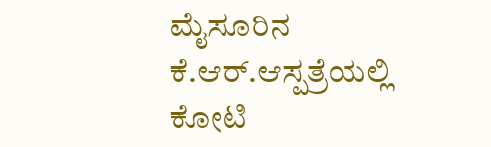ಮೈಸೂರಿನ ಕೆ.ಆರ್.ಆಸ್ಪತ್ರೆಯಲ್ಲಿ ಕೋಟಿ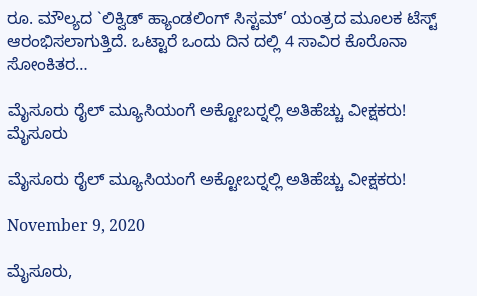ರೂ. ಮೌಲ್ಯದ `ಲಿಕ್ವಿಡ್ ಹ್ಯಾಂಡಲಿಂಗ್ ಸಿಸ್ಟಮ್’ ಯಂತ್ರದ ಮೂಲಕ ಟೆಸ್ಟ್ ಆರಂಭಿಸಲಾಗುತ್ತಿದೆ. ಒಟ್ಟಾರೆ ಒಂದು ದಿನ ದಲ್ಲಿ 4 ಸಾವಿರ ಕೊರೊನಾ ಸೋಂಕಿತರ…

ಮೈಸೂರು ರೈಲ್ ಮ್ಯೂಸಿಯಂಗೆ ಅಕ್ಟೋಬರ್‍ನಲ್ಲಿ ಅತಿಹೆಚ್ಚು ವೀಕ್ಷಕರು!
ಮೈಸೂರು

ಮೈಸೂರು ರೈಲ್ ಮ್ಯೂಸಿಯಂಗೆ ಅಕ್ಟೋಬರ್‍ನಲ್ಲಿ ಅತಿಹೆಚ್ಚು ವೀಕ್ಷಕರು!

November 9, 2020

ಮೈಸೂರು,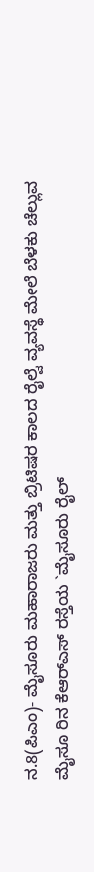ನ.8(ಪಿಎಂ)- ಮೈಸೂರು ಮಹಾರಾಜರು ಮತ್ತು ಬ್ರಿಟಿಷರ ಕಾಲದ ರೈಲ್ವೆ ವ್ಯವಸ್ಥೆ ಮೇಲೆ ಬೆಳಕು ಚೆಲ್ಲುವ ಮೈಸೂ ರಿನ ಕೆಆರ್‍ಎಸ್ ರಸ್ತೆಯ `ಮೈಸೂರು ರೈಲ್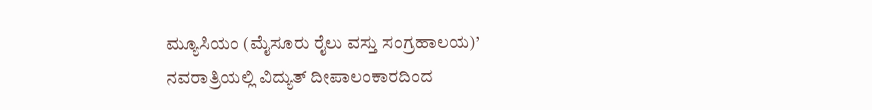ಮ್ಯೂಸಿಯಂ (ಮೈಸೂರು ರೈಲು ವಸ್ತು ಸಂಗ್ರಹಾಲಯ)’ ನವರಾತ್ರಿಯಲ್ಲಿ ವಿದ್ಯುತ್ ದೀಪಾಲಂಕಾರದಿಂದ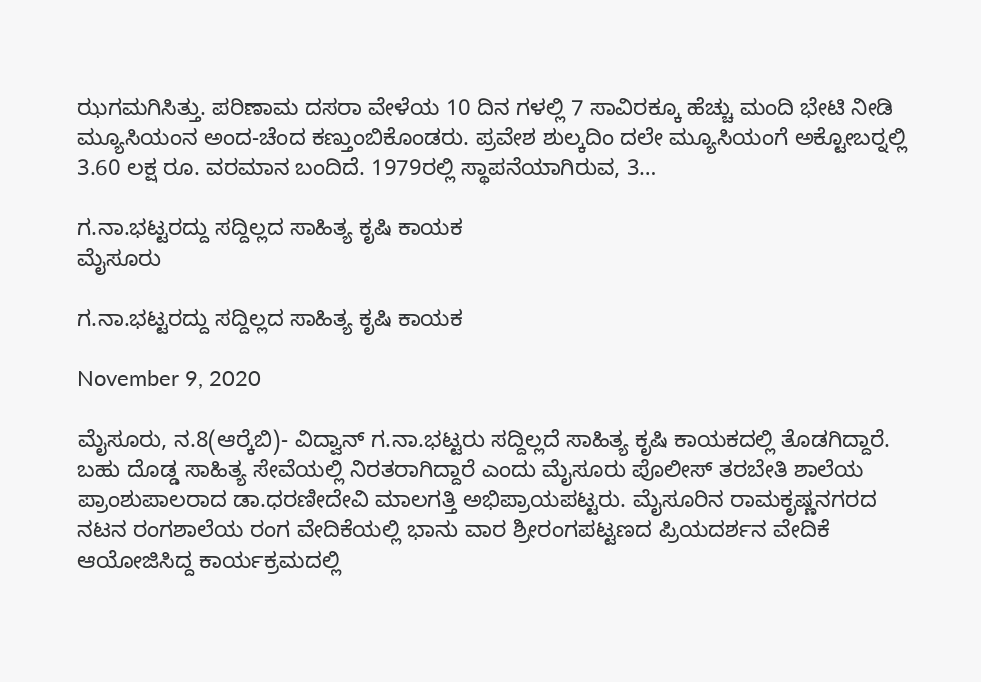ಝಗಮಗಿಸಿತ್ತು. ಪರಿಣಾಮ ದಸರಾ ವೇಳೆಯ 10 ದಿನ ಗಳಲ್ಲಿ 7 ಸಾವಿರಕ್ಕೂ ಹೆಚ್ಚು ಮಂದಿ ಭೇಟಿ ನೀಡಿ ಮ್ಯೂಸಿಯಂನ ಅಂದ-ಚೆಂದ ಕಣ್ತುಂಬಿಕೊಂಡರು. ಪ್ರವೇಶ ಶುಲ್ಕದಿಂ ದಲೇ ಮ್ಯೂಸಿಯಂಗೆ ಅಕ್ಟೋಬರ್‍ನಲ್ಲಿ 3.60 ಲಕ್ಷ ರೂ. ವರಮಾನ ಬಂದಿದೆ. 1979ರಲ್ಲಿ ಸ್ಥಾಪನೆಯಾಗಿರುವ, 3…

ಗ.ನಾ.ಭಟ್ಟರದ್ದು ಸದ್ದಿಲ್ಲದ ಸಾಹಿತ್ಯ ಕೃಷಿ ಕಾಯಕ
ಮೈಸೂರು

ಗ.ನಾ.ಭಟ್ಟರದ್ದು ಸದ್ದಿಲ್ಲದ ಸಾಹಿತ್ಯ ಕೃಷಿ ಕಾಯಕ

November 9, 2020

ಮೈಸೂರು, ನ.8(ಆರ್‍ಕೆಬಿ)- ವಿದ್ವಾನ್ ಗ.ನಾ.ಭಟ್ಟರು ಸದ್ದಿಲ್ಲದೆ ಸಾಹಿತ್ಯ ಕೃಷಿ ಕಾಯಕದಲ್ಲಿ ತೊಡಗಿದ್ದಾರೆ. ಬಹು ದೊಡ್ಡ ಸಾಹಿತ್ಯ ಸೇವೆಯಲ್ಲಿ ನಿರತರಾಗಿದ್ದಾರೆ ಎಂದು ಮೈಸೂರು ಪೊಲೀಸ್ ತರಬೇತಿ ಶಾಲೆಯ ಪ್ರಾಂಶುಪಾಲರಾದ ಡಾ.ಧರಣೀದೇವಿ ಮಾಲಗತ್ತಿ ಅಭಿಪ್ರಾಯಪಟ್ಟರು. ಮೈಸೂರಿನ ರಾಮಕೃಷ್ಣನಗರದ ನಟನ ರಂಗಶಾಲೆಯ ರಂಗ ವೇದಿಕೆಯಲ್ಲಿ ಭಾನು ವಾರ ಶ್ರೀರಂಗಪಟ್ಟಣದ ಪ್ರಿಯದರ್ಶನ ವೇದಿಕೆ ಆಯೋಜಿಸಿದ್ದ ಕಾರ್ಯಕ್ರಮದಲ್ಲಿ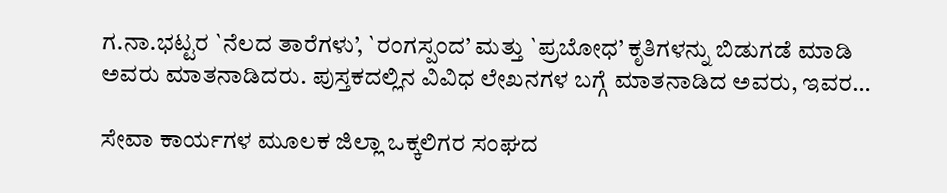ಗ.ನಾ.ಭಟ್ಟರ `ನೆಲದ ತಾರೆಗಳು’, `ರಂಗಸ್ಪಂದ’ ಮತ್ತು `ಪ್ರಬೋಧ’ ಕೃತಿಗಳನ್ನು ಬಿಡುಗಡೆ ಮಾಡಿ ಅವರು ಮಾತನಾಡಿದರು. ಪುಸ್ತಕದಲ್ಲಿನ ವಿವಿಧ ಲೇಖನಗಳ ಬಗ್ಗೆ ಮಾತನಾಡಿದ ಅವರು, ಇವರ…

ಸೇವಾ ಕಾರ್ಯಗಳ ಮೂಲಕ ಜಿಲ್ಲಾ ಒಕ್ಕಲಿಗರ ಸಂಘದ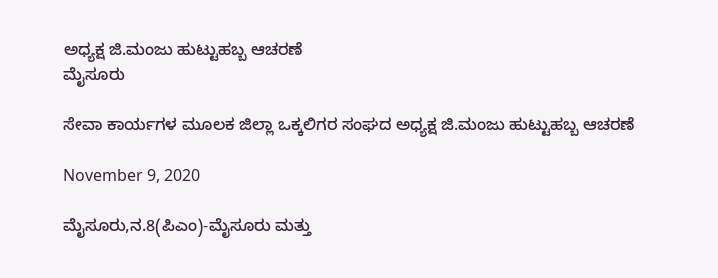ಅಧ್ಯಕ್ಷ ಜಿ.ಮಂಜು ಹುಟ್ಟುಹಬ್ಬ ಆಚರಣೆ
ಮೈಸೂರು

ಸೇವಾ ಕಾರ್ಯಗಳ ಮೂಲಕ ಜಿಲ್ಲಾ ಒಕ್ಕಲಿಗರ ಸಂಘದ ಅಧ್ಯಕ್ಷ ಜಿ.ಮಂಜು ಹುಟ್ಟುಹಬ್ಬ ಆಚರಣೆ

November 9, 2020

ಮೈಸೂರು,ನ.8(ಪಿಎಂ)-ಮೈಸೂರು ಮತ್ತು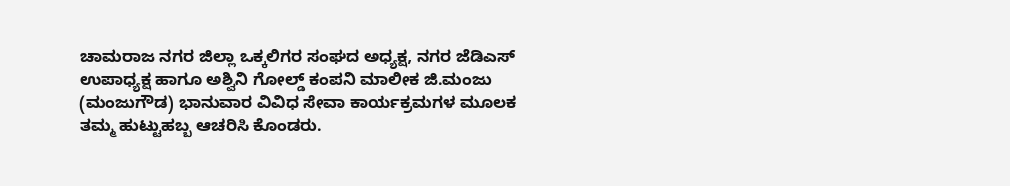ಚಾಮರಾಜ ನಗರ ಜಿಲ್ಲಾ ಒಕ್ಕಲಿಗರ ಸಂಘದ ಅಧ್ಯಕ್ಷ, ನಗರ ಜೆಡಿಎಸ್ ಉಪಾಧ್ಯಕ್ಷ ಹಾಗೂ ಅಶ್ವಿನಿ ಗೋಲ್ಡ್ ಕಂಪನಿ ಮಾಲೀಕ ಜಿ.ಮಂಜು (ಮಂಜುಗೌಡ) ಭಾನುವಾರ ವಿವಿಧ ಸೇವಾ ಕಾರ್ಯಕ್ರಮಗಳ ಮೂಲಕ ತಮ್ಮ ಹುಟ್ಟುಹಬ್ಬ ಆಚರಿಸಿ ಕೊಂಡರು.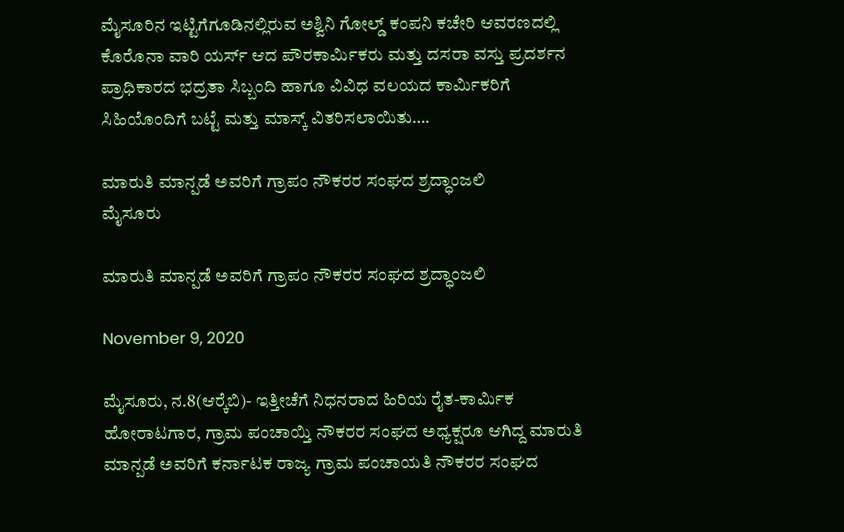ಮೈಸೂರಿನ ಇಟ್ಟಿಗೆಗೂಡಿನಲ್ಲಿರುವ ಅಶ್ವಿನಿ ಗೋಲ್ಡ್ ಕಂಪನಿ ಕಚೇರಿ ಆವರಣದಲ್ಲಿ ಕೊರೊನಾ ವಾರಿ ಯರ್ಸ್ ಆದ ಪೌರಕಾರ್ಮಿಕರು ಮತ್ತು ದಸರಾ ವಸ್ತು ಪ್ರದರ್ಶನ ಪ್ರಾಧಿಕಾರದ ಭದ್ರತಾ ಸಿಬ್ಬಂದಿ ಹಾಗೂ ವಿವಿಧ ವಲಯದ ಕಾರ್ಮಿಕರಿಗೆ ಸಿಹಿಯೊಂದಿಗೆ ಬಟ್ಟೆ ಮತ್ತು ಮಾಸ್ಕ್ ವಿತರಿಸಲಾಯಿತು….

ಮಾರುತಿ ಮಾನ್ಪಡೆ ಅವರಿಗೆ ಗ್ರಾಪಂ ನೌಕರರ ಸಂಘದ ಶ್ರದ್ಧಾಂಜಲಿ
ಮೈಸೂರು

ಮಾರುತಿ ಮಾನ್ಪಡೆ ಅವರಿಗೆ ಗ್ರಾಪಂ ನೌಕರರ ಸಂಘದ ಶ್ರದ್ಧಾಂಜಲಿ

November 9, 2020

ಮೈಸೂರು, ನ.8(ಆರ್‍ಕೆಬಿ)- ಇತ್ತೀಚೆಗೆ ನಿಧನರಾದ ಹಿರಿಯ ರೈತ-ಕಾರ್ಮಿಕ ಹೋರಾಟಗಾರ, ಗ್ರಾಮ ಪಂಚಾಯ್ತಿ ನೌಕರರ ಸಂಘದ ಅಧ್ಯಕ್ಷರೂ ಆಗಿದ್ದ ಮಾರುತಿ ಮಾನ್ಪಡೆ ಅವರಿಗೆ ಕರ್ನಾಟಕ ರಾಜ್ಯ ಗ್ರಾಮ ಪಂಚಾಯತಿ ನೌಕರರ ಸಂಘದ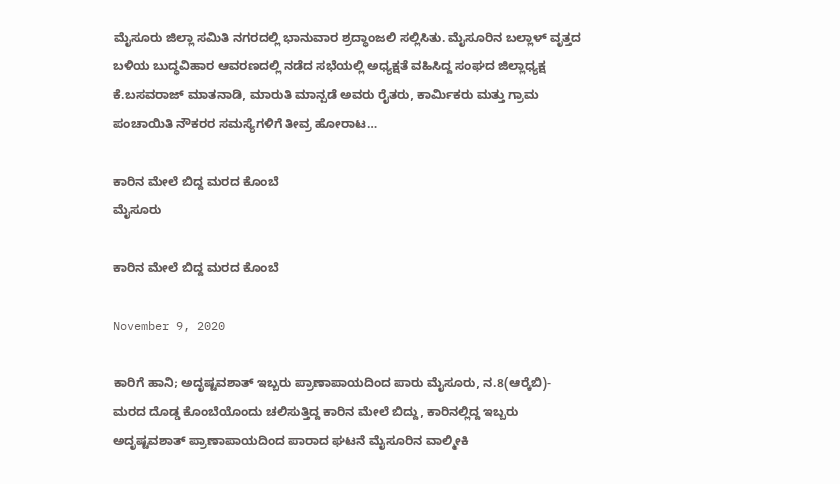ಮೈಸೂರು ಜಿಲ್ಲಾ ಸಮಿತಿ ನಗರದಲ್ಲಿ ಭಾನುವಾರ ಶ್ರದ್ಧಾಂಜಲಿ ಸಲ್ಲಿಸಿತು. ಮೈಸೂರಿನ ಬಲ್ಲಾಳ್ ವೃತ್ತದ ಬಳಿಯ ಬುದ್ಧವಿಹಾರ ಆವರಣದಲ್ಲಿ ನಡೆದ ಸಭೆಯಲ್ಲಿ ಅಧ್ಯಕ್ಷತೆ ವಹಿಸಿದ್ದ ಸಂಘದ ಜಿಲ್ಲಾಧ್ಯಕ್ಷ ಕೆ.ಬಸವರಾಜ್ ಮಾತನಾಡಿ, ಮಾರುತಿ ಮಾನ್ಪಡೆ ಅವರು ರೈತರು, ಕಾರ್ಮಿಕರು ಮತ್ತು ಗ್ರಾಮ ಪಂಚಾಯಿತಿ ನೌಕರರ ಸಮಸ್ಯೆಗಳಿಗೆ ತೀವ್ರ ಹೋರಾಟ…

ಕಾರಿನ ಮೇಲೆ ಬಿದ್ದ ಮರದ ಕೊಂಬೆ
ಮೈಸೂರು

ಕಾರಿನ ಮೇಲೆ ಬಿದ್ದ ಮರದ ಕೊಂಬೆ

November 9, 2020

ಕಾರಿಗೆ ಹಾನಿ; ಅದೃಷ್ಟವಶಾತ್ ಇಬ್ಬರು ಪ್ರಾಣಾಪಾಯದಿಂದ ಪಾರು ಮೈಸೂರು, ನ.8(ಆರ್‍ಕೆಬಿ)- ಮರದ ದೊಡ್ಡ ಕೊಂಬೆಯೊಂದು ಚಲಿಸುತ್ತಿದ್ದ ಕಾರಿನ ಮೇಲೆ ಬಿದ್ದು, ಕಾರಿನಲ್ಲಿದ್ದ ಇಬ್ಬರು ಅದೃಷ್ಟವಶಾತ್ ಪ್ರಾಣಾಪಾಯದಿಂದ ಪಾರಾದ ಘಟನೆ ಮೈಸೂರಿನ ವಾಲ್ಮೀಕಿ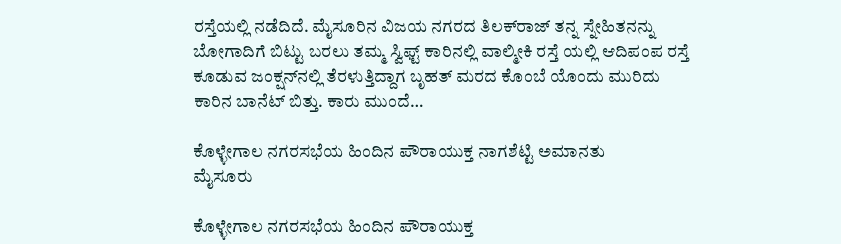ರಸ್ತೆಯಲ್ಲಿ ನಡೆದಿದೆ. ಮೈಸೂರಿನ ವಿಜಯ ನಗರದ ತಿಲಕ್‍ರಾಜ್ ತನ್ನ ಸ್ನೇಹಿತನನ್ನು ಬೋಗಾದಿಗೆ ಬಿಟ್ಟು ಬರಲು ತಮ್ಮ ಸ್ವಿಫ್ಟ್ ಕಾರಿನಲ್ಲಿ ವಾಲ್ಮೀಕಿ ರಸ್ತೆ ಯಲ್ಲಿ ಆದಿಪಂಪ ರಸ್ತೆ ಕೂಡುವ ಜಂಕ್ಷನ್‍ನಲ್ಲಿ ತೆರಳುತ್ತಿದ್ದಾಗ ಬೃಹತ್ ಮರದ ಕೊಂಬೆ ಯೊಂದು ಮುರಿದು ಕಾರಿನ ಬಾನೆಟ್ ಬಿತ್ತು. ಕಾರು ಮುಂದೆ…

ಕೊಳ್ಳೇಗಾಲ ನಗರಸಭೆಯ ಹಿಂದಿನ ಪೌರಾಯುಕ್ತ ನಾಗಶೆಟ್ಟಿ ಅಮಾನತು
ಮೈಸೂರು

ಕೊಳ್ಳೇಗಾಲ ನಗರಸಭೆಯ ಹಿಂದಿನ ಪೌರಾಯುಕ್ತ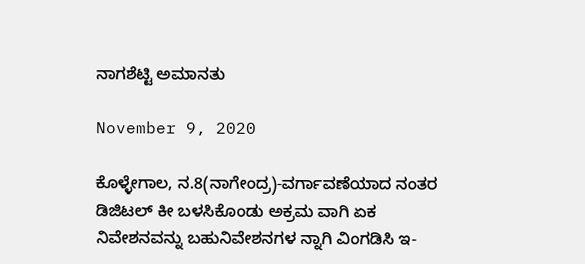ನಾಗಶೆಟ್ಟಿ ಅಮಾನತು

November 9, 2020

ಕೊಳ್ಳೇಗಾಲ, ನ.8(ನಾಗೇಂದ್ರ)-ವರ್ಗಾವಣೆಯಾದ ನಂತರ ಡಿಜಿಟಲ್ ಕೀ ಬಳಸಿಕೊಂಡು ಅಕ್ರಮ ವಾಗಿ ಏಕ ನಿವೇಶನವನ್ನು ಬಹುನಿವೇಶನಗಳ ನ್ನಾಗಿ ವಿಂಗಡಿಸಿ ಇ-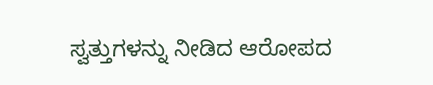ಸ್ವತ್ತುಗಳನ್ನು ನೀಡಿದ ಆರೋಪದ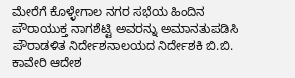ಮೇರೆಗೆ ಕೊಳ್ಳೇಗಾಲ ನಗರ ಸಭೆಯ ಹಿಂದಿನ ಪೌರಾಯುಕ್ತ ನಾಗಶೆಟ್ಟಿ ಅವರನ್ನು ಅಮಾನತುಪಡಿಸಿ ಪೌರಾಡಳಿತ ನಿರ್ದೇಶನಾಲಯದ ನಿರ್ದೇಶಕಿ ಬಿ.ಬಿ. ಕಾವೇರಿ ಆದೇಶ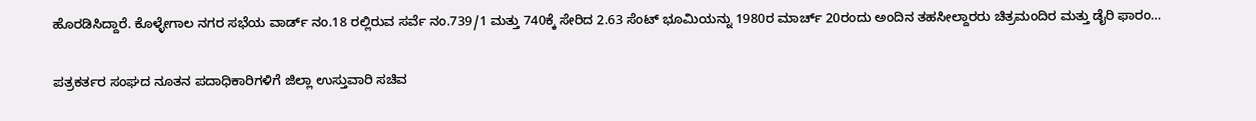ಹೊರಡಿಸಿದ್ದಾರೆ. ಕೊಳ್ಳೇಗಾಲ ನಗರ ಸಭೆಯ ವಾರ್ಡ್ ನಂ.18 ರಲ್ಲಿರುವ ಸರ್ವೆ ನಂ.739/1 ಮತ್ತು 740ಕ್ಕೆ ಸೇರಿದ 2.63 ಸೆಂಟ್ ಭೂಮಿಯನ್ನು 1980ರ ಮಾರ್ಚ್ 20ರಂದು ಅಂದಿನ ತಹಸೀಲ್ದಾರರು ಚಿತ್ರಮಂದಿರ ಮತ್ತು ಡೈರಿ ಫಾರಂ…

ಪತ್ರಕರ್ತರ ಸಂಘದ ನೂತನ ಪದಾಧಿಕಾರಿಗಳಿಗೆ ಜಿಲ್ಲಾ ಉಸ್ತುವಾರಿ ಸಚಿವ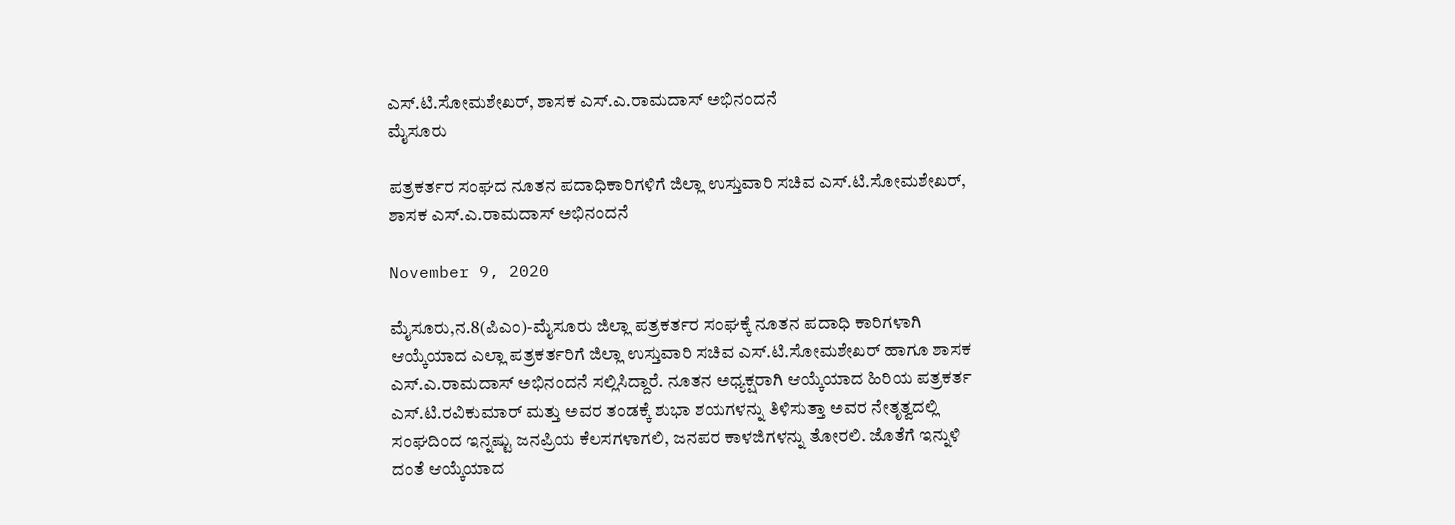ಎಸ್.ಟಿ.ಸೋಮಶೇಖರ್, ಶಾಸಕ ಎಸ್.ಎ.ರಾಮದಾಸ್ ಅಭಿನಂದನೆ
ಮೈಸೂರು

ಪತ್ರಕರ್ತರ ಸಂಘದ ನೂತನ ಪದಾಧಿಕಾರಿಗಳಿಗೆ ಜಿಲ್ಲಾ ಉಸ್ತುವಾರಿ ಸಚಿವ ಎಸ್.ಟಿ.ಸೋಮಶೇಖರ್, ಶಾಸಕ ಎಸ್.ಎ.ರಾಮದಾಸ್ ಅಭಿನಂದನೆ

November 9, 2020

ಮೈಸೂರು,ನ.8(ಪಿಎಂ)-ಮೈಸೂರು ಜಿಲ್ಲಾ ಪತ್ರಕರ್ತರ ಸಂಘಕ್ಕೆ ನೂತನ ಪದಾಧಿ ಕಾರಿಗಳಾಗಿ ಆಯ್ಕೆಯಾದ ಎಲ್ಲಾ ಪತ್ರಕರ್ತರಿಗೆ ಜಿಲ್ಲಾ ಉಸ್ತುವಾರಿ ಸಚಿವ ಎಸ್.ಟಿ.ಸೋಮಶೇಖರ್ ಹಾಗೂ ಶಾಸಕ ಎಸ್.ಎ.ರಾಮದಾಸ್ ಅಭಿನಂದನೆ ಸಲ್ಲಿಸಿದ್ದಾರೆ. ನೂತನ ಅಧ್ಯಕ್ಷರಾಗಿ ಆಯ್ಕೆಯಾದ ಹಿರಿಯ ಪತ್ರಕರ್ತ ಎಸ್.ಟಿ.ರವಿಕುಮಾರ್ ಮತ್ತು ಅವರ ತಂಡಕ್ಕೆ ಶುಭಾ ಶಯಗಳನ್ನು ತಿಳಿಸುತ್ತಾ ಅವರ ನೇತೃತ್ವದಲ್ಲಿ ಸಂಘದಿಂದ ಇನ್ನಷ್ಟು ಜನಪ್ರಿಯ ಕೆಲಸಗಳಾಗಲಿ, ಜನಪರ ಕಾಳಜಿಗಳನ್ನು ತೋರಲಿ. ಜೊತೆಗೆ ಇನ್ನುಳಿ ದಂತೆ ಆಯ್ಕೆಯಾದ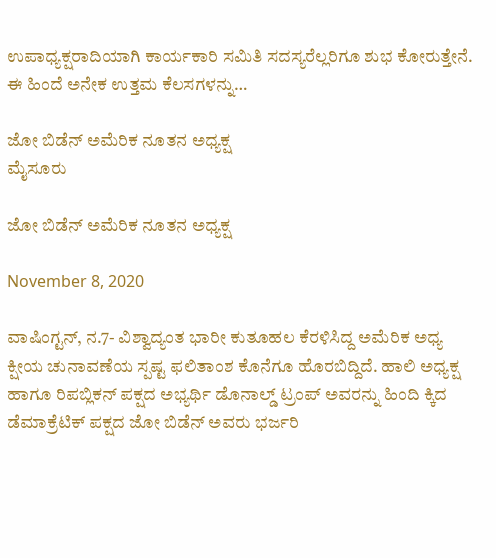ಉಪಾಧ್ಯಕ್ಷರಾದಿಯಾಗಿ ಕಾರ್ಯಕಾರಿ ಸಮಿತಿ ಸದಸ್ಯರೆಲ್ಲರಿಗೂ ಶುಭ ಕೋರುತ್ತೇನೆ. ಈ ಹಿಂದೆ ಅನೇಕ ಉತ್ತಮ ಕೆಲಸಗಳನ್ನು…

ಜೋ ಬಿಡೆನ್ ಅಮೆರಿಕ ನೂತನ ಅಧ್ಯಕ್ಷ
ಮೈಸೂರು

ಜೋ ಬಿಡೆನ್ ಅಮೆರಿಕ ನೂತನ ಅಧ್ಯಕ್ಷ

November 8, 2020

ವಾಷಿಂಗ್ಟನ್, ನ.7- ವಿಶ್ವಾದ್ಯಂತ ಭಾರೀ ಕುತೂಹಲ ಕೆರಳಿಸಿದ್ದ ಅಮೆರಿಕ ಅಧ್ಯ ಕ್ಷೀಯ ಚುನಾವಣೆಯ ಸ್ಪಷ್ಟ ಫಲಿತಾಂಶ ಕೊನೆಗೂ ಹೊರಬಿದ್ದಿದೆ. ಹಾಲಿ ಅಧ್ಯಕ್ಷ ಹಾಗೂ ರಿಪಬ್ಲಿಕನ್ ಪಕ್ಷದ ಅಭ್ಯರ್ಥಿ ಡೊನಾಲ್ಡ್ ಟ್ರಂಪ್ ಅವರನ್ನು ಹಿಂದಿ ಕ್ಕಿದ ಡೆಮಾಕ್ರೆಟಿಕ್ ಪಕ್ಷದ ಜೋ ಬಿಡೆನ್ ಅವರು ಭರ್ಜರಿ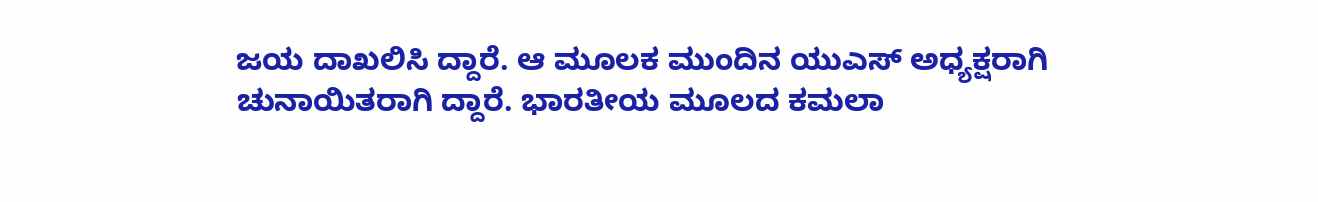ಜಯ ದಾಖಲಿಸಿ ದ್ದಾರೆ. ಆ ಮೂಲಕ ಮುಂದಿನ ಯುಎಸ್ ಅಧ್ಯಕ್ಷರಾಗಿ ಚುನಾಯಿತರಾಗಿ ದ್ದಾರೆ. ಭಾರತೀಯ ಮೂಲದ ಕಮಲಾ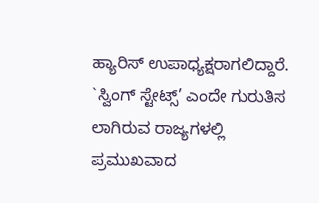ಹ್ಯಾರಿಸ್ ಉಪಾಧ್ಯಕ್ಷರಾಗಲಿದ್ದಾರೆ. `ಸ್ವಿಂಗ್ ಸ್ಟೇಟ್ಸ್’ ಎಂದೇ ಗುರುತಿಸ ಲಾಗಿರುವ ರಾಜ್ಯಗಳಲ್ಲಿ ಪ್ರಮುಖವಾದ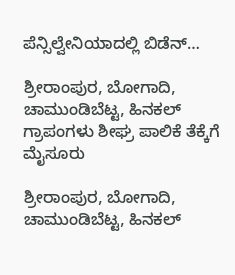ಪೆನ್ಸಿಲ್ವೇನಿಯಾದಲ್ಲಿ ಬಿಡೆನ್…

ಶ್ರೀರಾಂಪುರ, ಬೋಗಾದಿ, ಚಾಮುಂಡಿಬೆಟ್ಟ, ಹಿನಕಲ್ ಗ್ರಾಪಂಗಳು ಶೀಘ್ರ ಪಾಲಿಕೆ ತೆಕ್ಕೆಗೆ
ಮೈಸೂರು

ಶ್ರೀರಾಂಪುರ, ಬೋಗಾದಿ, ಚಾಮುಂಡಿಬೆಟ್ಟ, ಹಿನಕಲ್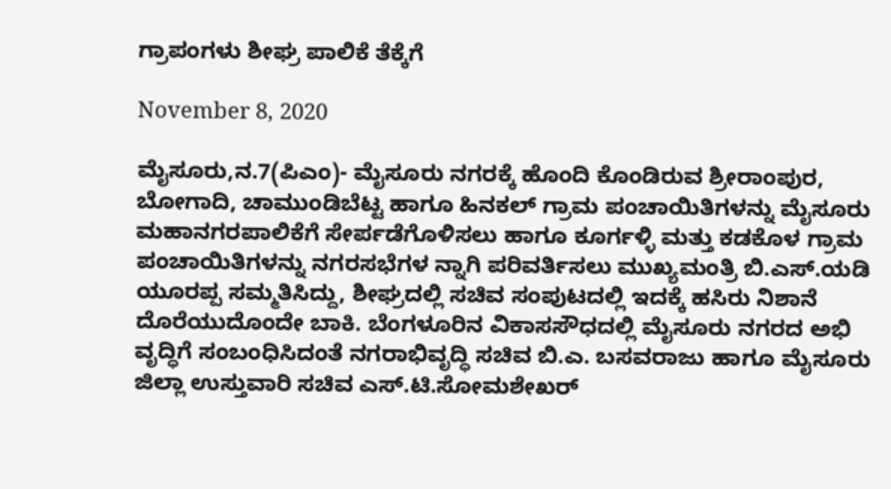ಗ್ರಾಪಂಗಳು ಶೀಘ್ರ ಪಾಲಿಕೆ ತೆಕ್ಕೆಗೆ

November 8, 2020

ಮೈಸೂರು,ನ.7(ಪಿಎಂ)- ಮೈಸೂರು ನಗರಕ್ಕೆ ಹೊಂದಿ ಕೊಂಡಿರುವ ಶ್ರೀರಾಂಪುರ, ಬೋಗಾದಿ, ಚಾಮುಂಡಿಬೆಟ್ಟ ಹಾಗೂ ಹಿನಕಲ್ ಗ್ರಾಮ ಪಂಚಾಯಿತಿಗಳನ್ನು ಮೈಸೂರು ಮಹಾನಗರಪಾಲಿಕೆಗೆ ಸೇರ್ಪಡೆಗೊಳಿಸಲು ಹಾಗೂ ಕೂರ್ಗಳ್ಳಿ ಮತ್ತು ಕಡಕೊಳ ಗ್ರಾಮ ಪಂಚಾಯಿತಿಗಳನ್ನು ನಗರಸಭೆಗಳ ನ್ನಾಗಿ ಪರಿವರ್ತಿಸಲು ಮುಖ್ಯಮಂತ್ರಿ ಬಿ.ಎಸ್.ಯಡಿ ಯೂರಪ್ಪ ಸಮ್ಮತಿಸಿದ್ದು, ಶೀಘ್ರದಲ್ಲಿ ಸಚಿವ ಸಂಪುಟದಲ್ಲಿ ಇದಕ್ಕೆ ಹಸಿರು ನಿಶಾನೆ ದೊರೆಯುದೊಂದೇ ಬಾಕಿ. ಬೆಂಗಳೂರಿನ ವಿಕಾಸಸೌಧದಲ್ಲಿ ಮೈಸೂರು ನಗರದ ಅಭಿ ವೃದ್ಧಿಗೆ ಸಂಬಂಧಿಸಿದಂತೆ ನಗರಾಭಿವೃದ್ಧಿ ಸಚಿವ ಬಿ.ಎ. ಬಸವರಾಜು ಹಾಗೂ ಮೈಸೂರು ಜಿಲ್ಲಾ ಉಸ್ತುವಾರಿ ಸಚಿವ ಎಸ್.ಟಿ.ಸೋಮಶೇಖರ್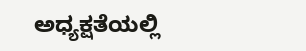ಅಧ್ಯಕ್ಷತೆಯಲ್ಲಿ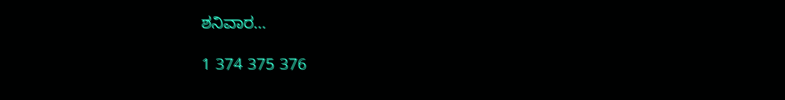ಶನಿವಾರ…

1 374 375 376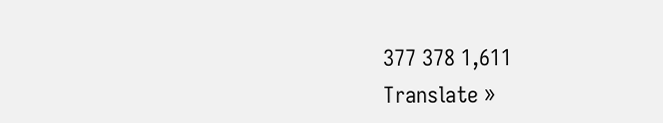377 378 1,611
Translate »